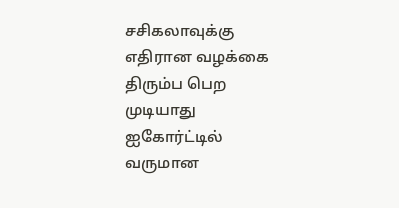சசிகலாவுக்கு எதிரான வழக்கை திரும்ப பெற முடியாது ஐகோர்ட்டில் வருமான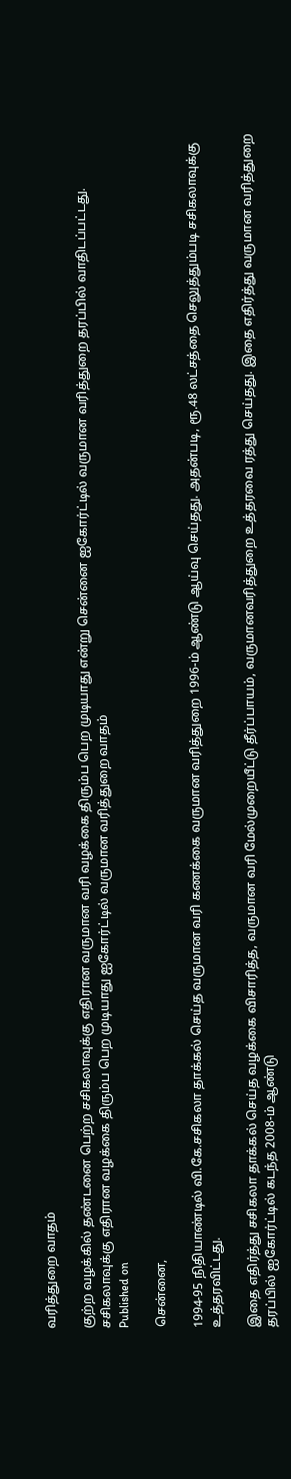வரித்துறை வாதம்

குற்ற வழக்கில் தண்டனை பெற்ற சசிகலாவுக்கு எதிரான வருமான வரி வழக்கை திரும்ப பெற முடியாது என்று சென்னை ஐகோர்ட்டில் வருமான வரித்துறை தரப்பில் வாதிடப்பட்டது.
சசிகலாவுக்கு எதிரான வழக்கை திரும்ப பெற முடியாது ஐகோர்ட்டில் வருமான வரித்துறை வாதம்
Published on

சென்னை,

1994-95 நிதியாண்டில் வி.கே.சசிகலா தாக்கல் செய்த வருமான வரி கணக்கை வருமான வரித்துறை 1996-ம் ஆண்டு ஆய்வு செய்தது. அதன்படி, ரூ.48 லட்சத்தை செலுத்தும்படி சசிகலாவுக்கு உத்தரவிட்டது.

இதை எதிர்த்து சசிகலா தாக்கல் செய்த வழக்கை விசாரித்த, வருமான வரி மேல்முறையீட்டு தீர்ப்பாயம், வருமானவரித்துறை உத்தரவை ரத்து செய்தது. இதை எதிர்த்து வருமான வரித்துறை தரப்பில் ஐகோர்ட்டில் கடந்த 2008-ம் ஆண்டு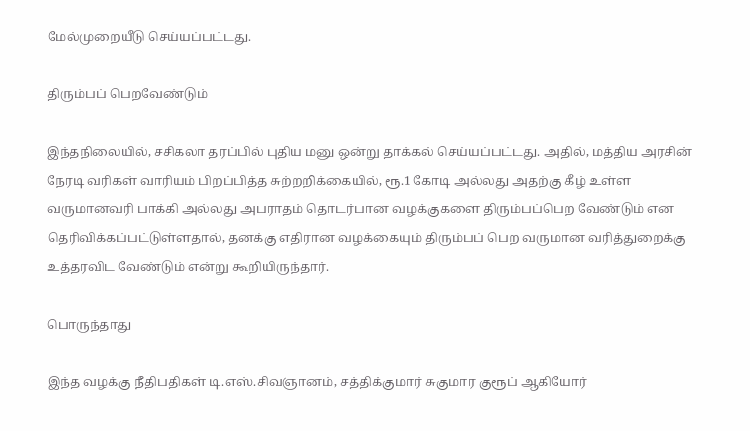மேல்முறையீடு செய்யப்பட்டது.

திரும்பப் பெறவேண்டும்

இந்தநிலையில், சசிகலா தரப்பில் புதிய மனு ஒன்று தாக்கல் செய்யப்பட்டது. அதில், மத்திய அரசின் நேரடி வரிகள் வாரியம் பிறப்பித்த சுற்றறிக்கையில், ரூ.1 கோடி அல்லது அதற்கு கீழ் உள்ள வருமானவரி பாக்கி அல்லது அபராதம் தொடர்பான வழக்குகளை திரும்பப்பெற வேண்டும் என தெரிவிக்கப்பட்டுள்ளதால், தனக்கு எதிரான வழக்கையும் திரும்பப் பெற வருமான வரித்துறைக்கு உத்தரவிட வேண்டும் என்று கூறியிருந்தார்.

பொருந்தாது

இந்த வழக்கு நீதிபதிகள் டி.எஸ்.சிவஞானம், சத்திக்குமார் சுகுமார குரூப் ஆகியோர்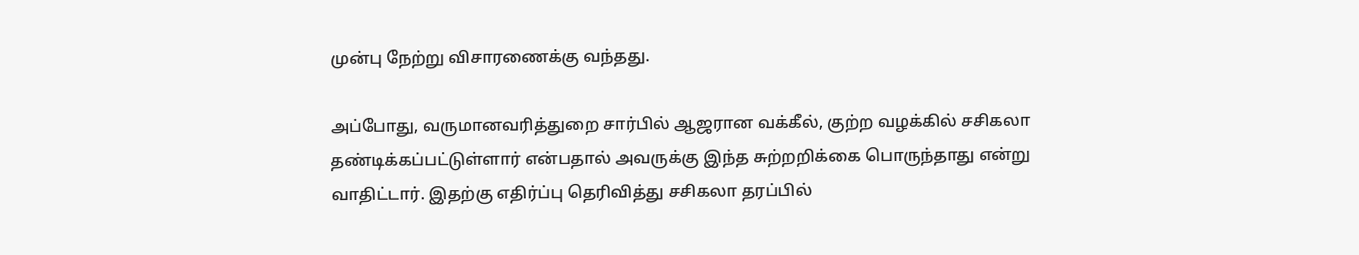முன்பு நேற்று விசாரணைக்கு வந்தது.

அப்போது, வருமானவரித்துறை சார்பில் ஆஜரான வக்கீல், குற்ற வழக்கில் சசிகலா தண்டிக்கப்பட்டுள்ளார் என்பதால் அவருக்கு இந்த சுற்றறிக்கை பொருந்தாது என்று வாதிட்டார். இதற்கு எதிர்ப்பு தெரிவித்து சசிகலா தரப்பில்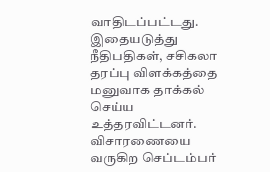வாதிடப்பட்டது. இதையடுத்து நீதிபதிகள், சசிகலா தரப்பு விளக்கத்தை மனுவாக தாக்கல் செய்ய உத்தரவிட்டனர். விசாரணையை வருகிற செப்டம்பர்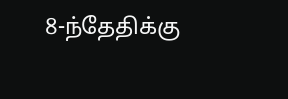8-ந்தேதிக்கு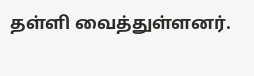தள்ளி வைத்துள்ளனர்.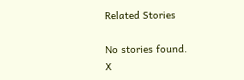Related Stories

No stories found.
X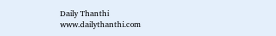Daily Thanthi
www.dailythanthi.com